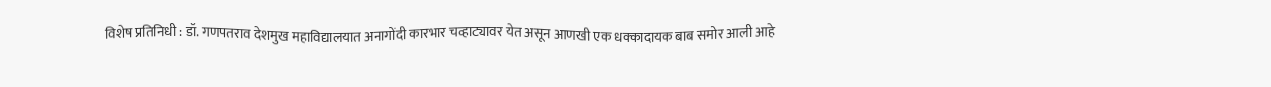विशेष प्रतिनिधी : डॉ. गणपतराव देशमुख महाविद्यालयात अनागोंदी कारभार चव्हाट्यावर येत असून आणखी एक धक्कादायक बाब समोर आली आहे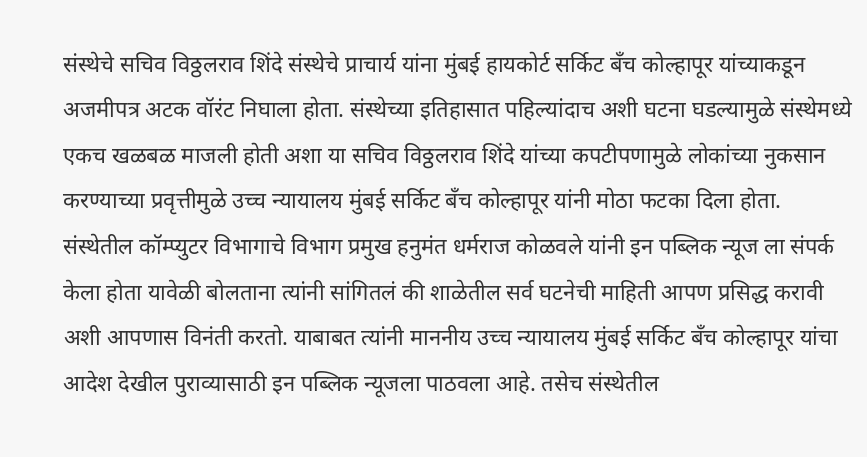संस्थेचे सचिव विठ्ठलराव शिंदे संस्थेचे प्राचार्य यांना मुंबई हायकोर्ट सर्किट बँच कोल्हापूर यांच्याकडून अजमीपत्र अटक वॉरंट निघाला होता. संस्थेच्या इतिहासात पहिल्यांदाच अशी घटना घडल्यामुळे संस्थेमध्ये एकच खळबळ माजली होती अशा या सचिव विठ्ठलराव शिंदे यांच्या कपटीपणामुळे लोकांच्या नुकसान करण्याच्या प्रवृत्तीमुळे उच्च न्यायालय मुंबई सर्किट बँच कोल्हापूर यांनी मोठा फटका दिला होता.
संस्थेतील कॉम्प्युटर विभागाचे विभाग प्रमुख हनुमंत धर्मराज कोळवले यांनी इन पब्लिक न्यूज ला संपर्क केला होता यावेळी बोलताना त्यांनी सांगितलं की शाळेतील सर्व घटनेची माहिती आपण प्रसिद्ध करावी अशी आपणास विनंती करतो. याबाबत त्यांनी माननीय उच्च न्यायालय मुंबई सर्किट बँच कोल्हापूर यांचा आदेश देखील पुराव्यासाठी इन पब्लिक न्यूजला पाठवला आहे. तसेच संस्थेतील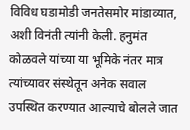विविध घडामोडी जनतेसमोर मांडाव्यात, अशी विनंती त्यांनी केली. हनुमंत कोळवले यांच्या या भूमिके नंतर मात्र त्यांच्यावर संस्थेतून अनेक सवाल उपस्थित करण्यात आल्याचे बोलले जात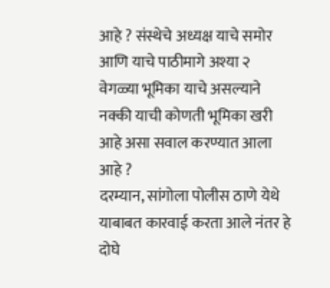आहे ? संस्थेचे अध्यक्ष याचे समोर आणि याचे पाठीमागे अश्या २ वेगळ्या भूमिका याचे असल्याने नक्की याची कोणती भूमिका खरी आहे असा सवाल करण्यात आला आहे ?
दरम्यान, सांगोला पोलीस ठाणे येथे याबाबत कारवाई करता आले नंतर हे दोघे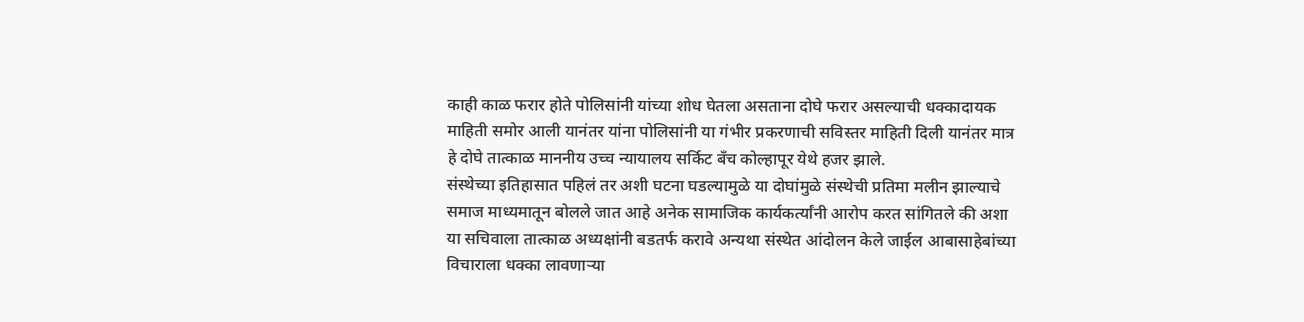काही काळ फरार होते पोलिसांनी यांच्या शोध घेतला असताना दोघे फरार असल्याची धक्कादायक माहिती समोर आली यानंतर यांना पोलिसांनी या गंभीर प्रकरणाची सविस्तर माहिती दिली यानंतर मात्र हे दोघे तात्काळ माननीय उच्च न्यायालय सर्किट बँच कोल्हापूर येथे हजर झाले.
संस्थेच्या इतिहासात पहिलं तर अशी घटना घडल्यामुळे या दोघांमुळे संस्थेची प्रतिमा मलीन झाल्याचे समाज माध्यमातून बोलले जात आहे अनेक सामाजिक कार्यकर्त्यांनी आरोप करत सांगितले की अशा या सचिवाला तात्काळ अध्यक्षांनी बडतर्फ करावे अन्यथा संस्थेत आंदोलन केले जाईल आबासाहेबांच्या विचाराला धक्का लावणाऱ्या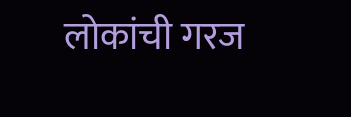लोकांची गरज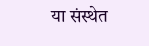या संस्थेत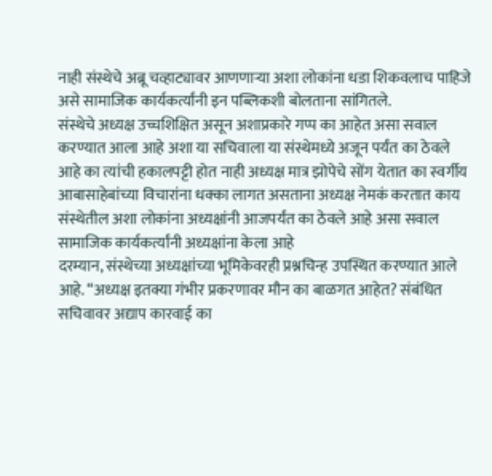नाही संस्थेचे अब्रू चव्हाट्यावर आणणाऱ्या अशा लोकांना धडा शिकवलाच पाहिजे असे सामाजिक कार्यकर्त्यांनी इन पब्लिकशी बोलताना सांगितले.
संस्थेचे अध्यक्ष उच्चशिक्षित असून अशाप्रकारे गप्प का आहेत असा सवाल करण्यात आला आहे अशा या सचिवाला या संस्थेमध्ये अजून पर्यंत का ठेवले आहे का त्यांची हकालपट्टी होत नाही अध्यक्ष मात्र झोपेचे सोंग येतात का स्वर्गीय आबासाहेबांच्या विचारांना धक्का लागत असताना अध्यक्ष नेमकं करतात काय संस्थेतील अशा लोकांना अध्यक्षांनी आजपर्यंत का ठेवले आहे असा सवाल सामाजिक कार्यकर्त्यांनी अध्यक्षांना केला आहे
दरम्यान, संस्थेच्या अध्यक्षांच्या भूमिकेवरही प्रश्नचिन्ह उपस्थित करण्यात आले आहे. “अध्यक्ष इतक्या गंभीर प्रकरणावर मौन का बाळगत आहेत? संबंधित सचिवावर अद्याप कारवाई का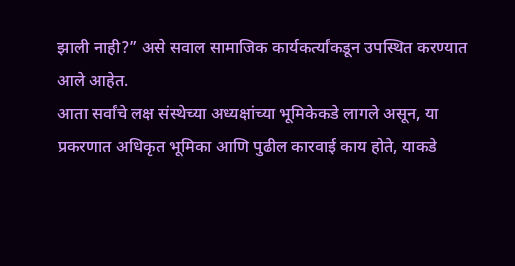झाली नाही?” असे सवाल सामाजिक कार्यकर्त्यांकडून उपस्थित करण्यात आले आहेत.
आता सर्वांचे लक्ष संस्थेच्या अध्यक्षांच्या भूमिकेकडे लागले असून, या प्रकरणात अधिकृत भूमिका आणि पुढील कारवाई काय होते, याकडे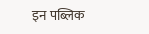इन पब्लिक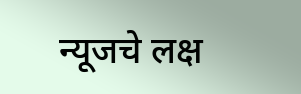न्यूजचे लक्ष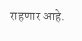राहणार आहे.